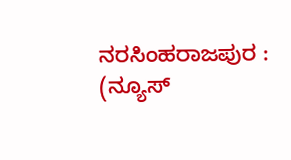ನರಸಿಂಹರಾಜಪುರ : (ನ್ಯೂಸ್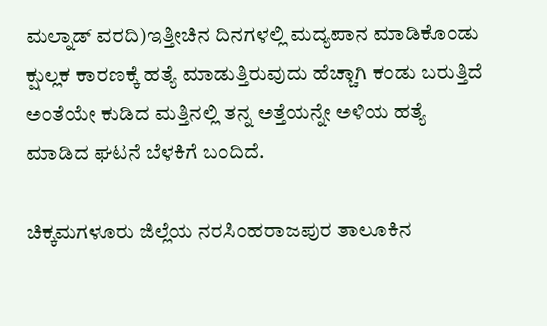ಮಲ್ನಾಡ್ ವರದಿ)ಇತ್ತೀಚಿನ ದಿನಗಳಲ್ಲಿ ಮದ್ಯಪಾನ ಮಾಡಿಕೊಂಡು ಕ್ಷುಲ್ಲಕ ಕಾರಣಕ್ಕೆ ಹತ್ಯೆ ಮಾಡುತ್ತಿರುವುದು ಹೆಚ್ಚಾಗಿ ಕಂಡು ಬರುತ್ತಿದೆ ಅಂತೆಯೇ ಕುಡಿದ ಮತ್ತಿನಲ್ಲಿ ತನ್ನ ಅತ್ತೆಯನ್ನೇ ಅಳಿಯ ಹತ್ಯೆ ಮಾಡಿದ ಘಟನೆ ಬೆಳಕಿಗೆ ಬಂದಿದೆ.

ಚಿಕ್ಕಮಗಳೂರು ಜಿಲ್ಲೆಯ ನರಸಿಂಹರಾಜಪುರ ತಾಲೂಕಿನ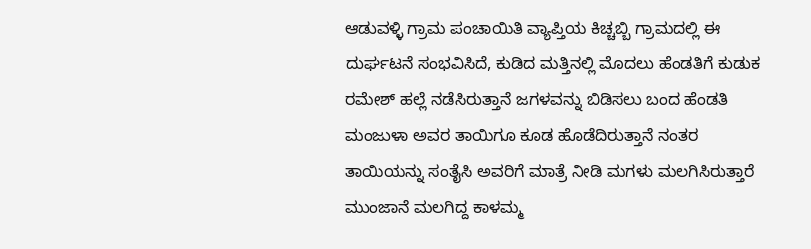ಆಡುವಳ್ಳಿ ಗ್ರಾಮ ಪಂಚಾಯಿತಿ ವ್ಯಾಪ್ತಿಯ ಕಿಚ್ಚಬ್ಬಿ ಗ್ರಾಮದಲ್ಲಿ ಈ ದುರ್ಘಟನೆ ಸಂಭವಿಸಿದೆ, ಕುಡಿದ ಮತ್ತಿನಲ್ಲಿ ಮೊದಲು ಹೆಂಡತಿಗೆ ಕುಡುಕ ರಮೇಶ್ ಹಲ್ಲೆ ನಡೆಸಿರುತ್ತಾನೆ ಜಗಳವನ್ನು ಬಿಡಿಸಲು ಬಂದ ಹೆಂಡತಿ ಮಂಜುಳಾ ಅವರ ತಾಯಿಗೂ ಕೂಡ ಹೊಡೆದಿರುತ್ತಾನೆ ನಂತರ ತಾಯಿಯನ್ನು ಸಂತೈಸಿ ಅವರಿಗೆ ಮಾತ್ರೆ ನೀಡಿ ಮಗಳು ಮಲಗಿಸಿರುತ್ತಾರೆ ಮುಂಜಾನೆ ಮಲಗಿದ್ದ ಕಾಳಮ್ಮ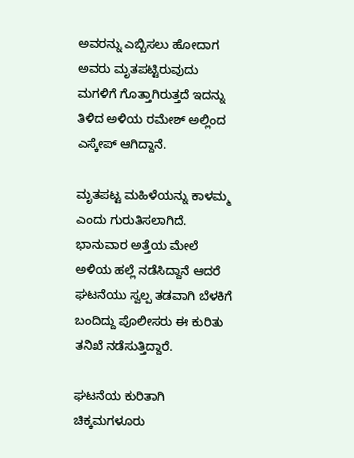ಅವರನ್ನು ಎಬ್ಬಿಸಲು ಹೋದಾಗ ಅವರು ಮೃತಪಟ್ಟಿರುವುದು ಮಗಳಿಗೆ ಗೊತ್ತಾಗಿರುತ್ತದೆ ಇದನ್ನು ತಿಳಿದ ಅಳಿಯ ರಮೇಶ್ ಅಲ್ಲಿಂದ ಎಸ್ಕೇಪ್ ಆಗಿದ್ದಾನೆ.

ಮೃತಪಟ್ಟ ಮಹಿಳೆಯನ್ನು ಕಾಳಮ್ಮ ಎಂದು ಗುರುತಿಸಲಾಗಿದೆ. ಭಾನುವಾರ ಅತ್ತೆಯ ಮೇಲೆ ಅಳಿಯ ಹಲ್ಲೆ ನಡೆಸಿದ್ದಾನೆ ಆದರೆ ಘಟನೆಯು ಸ್ವಲ್ಪ ತಡವಾಗಿ ಬೆಳಕಿಗೆ ಬಂದಿದ್ದು ಪೊಲೀಸರು ಈ ಕುರಿತು ತನಿಖೆ ನಡೆಸುತ್ತಿದ್ದಾರೆ.

ಘಟನೆಯ ಕುರಿತಾಗಿ ಚಿಕ್ಕಮಗಳೂರು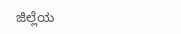ಜಿಲ್ಲೆಯ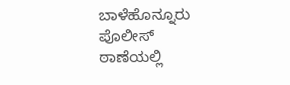ಬಾಳೆಹೊನ್ನೂರು ಪೊಲೀಸ್ ಠಾಣೆಯಲ್ಲಿ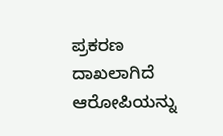ಪ್ರಕರಣ ದಾಖಲಾಗಿದೆ ಆರೋಪಿಯನ್ನು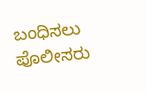ಬಂಧಿಸಲು ಪೊಲೀಸರು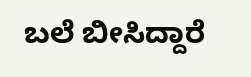ಬಲೆ ಬೀಸಿದ್ದಾರೆ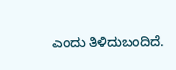ಎಂದು ತಿಳಿದುಬಂದಿದೆ.